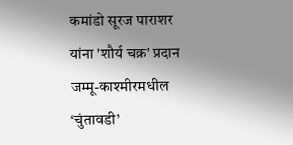कमांडो सूरज पाराशर यांना 'शौर्य चक्र' प्रदान
जम्मू-काश्मीरमधील ‘चुंतावडी’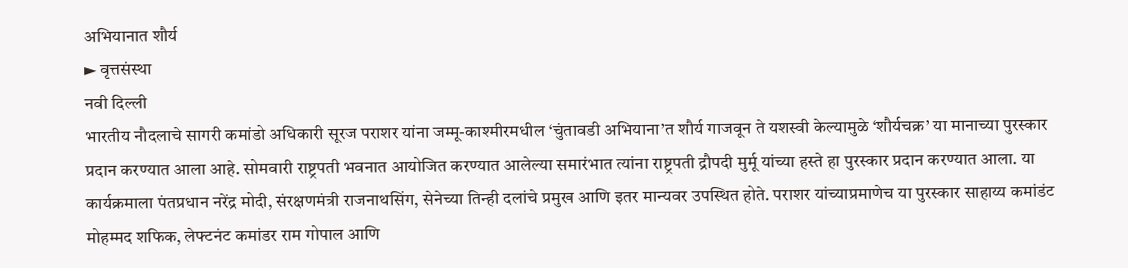अभियानात शौर्य
► वृत्तसंस्था
नवी दिल्ली
भारतीय नौदलाचे सागरी कमांडो अधिकारी सूरज पराशर यांना जम्मू-काश्मीरमधील ‘चुंतावडी अभियाना’त शौर्य गाजवून ते यशस्वी केल्यामुळे ‘शौर्यचक्र’ या मानाच्या पुरस्कार प्रदान करण्यात आला आहे. सोमवारी राष्ट्रपती भवनात आयोजित करण्यात आलेल्या समारंभात त्यांना राष्ट्रपती द्रौपदी मुर्मू यांच्या हस्ते हा पुरस्कार प्रदान करण्यात आला. या कार्यक्रमाला पंतप्रधान नरेंद्र मोदी, संरक्षणमंत्री राजनाथसिंग, सेनेच्या तिन्ही दलांचे प्रमुख आणि इतर मान्यवर उपस्थित होते. पराशर यांच्याप्रमाणेच या पुरस्कार साहाय्य कमांडंट मोहम्मद शफिक, लेफ्टनंट कमांडर राम गोपाल आणि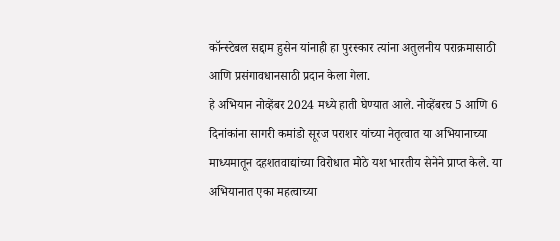कॉन्स्टेबल सद्दाम हुसेन यांनाही हा पुरस्कार त्यांना अतुलनीय पराक्रमासाठी आणि प्रसंगावधानसाठी प्रदान केला गेला.
हे अभियान नोव्हेंबर 2024 मध्ये हाती घेण्यात आले. नोव्हेंबरच 5 आणि 6 दिनांकांना सागरी कमांडो सूरज पराशर यांच्या नेतृत्वात या अभियानाच्या माध्यमातून दहशतवाद्यांच्या विरोधात मोठे यश भारतीय सेनेने प्राप्त केले. या अभियानात एका महत्वाच्या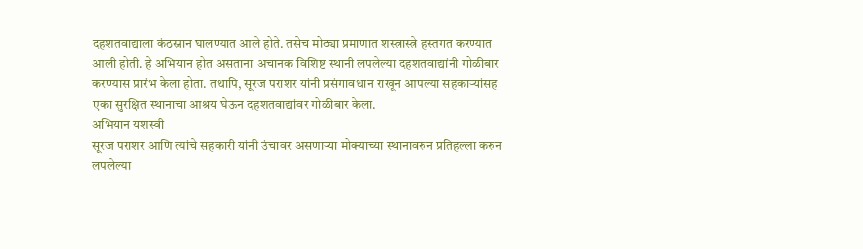दहशतवाद्याला कंठस्नान घालण्यात आले होते. तसेच मोठ्या प्रमाणात शस्त्रास्त्रे हस्तगत करण्यात आली होती. हे अभियान होत असताना अचानक विशिष्ट स्थानी लपलेल्या दहशतवाद्यांनी गोळीबार करण्यास प्रारंभ केला होता. तथापि, सूरज पराशर यांनी प्रसंगावधान राखून आपल्या सहकाऱ्यांसह एका सुरक्षित स्थानाचा आश्रय घेऊन दहशतवाद्यांवर गोळीबार केला.
अभियान यशस्वी
सूरज पराशर आणि त्यांचे सहकारी यांनी उंचावर असणाऱ्या मोक्याच्या स्थानावरुन प्रतिहल्ला करुन लपलेल्या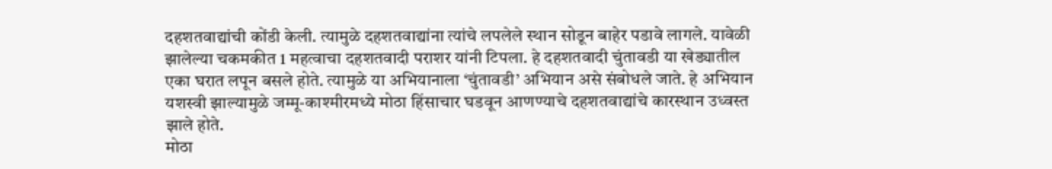दहशतवाद्यांची कोंडी केली. त्यामुळे दहशतवाद्यांना त्यांचे लपलेले स्थान सोडून बाहेर पडावे लागले. यावेळी झालेल्या चकमकीत 1 महत्वाचा दहशतवादी पराशर यांनी टिपला. हे दहशतवादी चुंतावडी या खेड्यातील एका घरात लपून बसले होते. त्यामुळे या अभियानाला ‘चुंतावडी’ अभियान असे संबोधले जाते. हे अभियान यशस्वी झाल्यामुळे जम्मू-काश्मीरमध्ये मोठा हिंसाचार घडवून आणण्याचे दहशतवाद्यांचे कारस्थान उध्वस्त झाले होते.
मोठा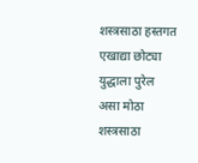शस्त्रसाठा हस्तगत
एखाद्या छोट्या युद्धाला पुरेल असा मोठा शस्त्रसाठा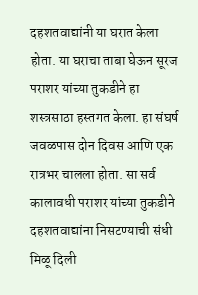दहशतवाद्यांनी या घरात केला होता. या घराचा ताबा घेऊन सूरज पराशर यांच्या तुकडीने हा शस्त्रसाठा हस्तगत केला. हा संघर्ष जवळपास दोन दिवस आणि एक रात्रभर चालला होता. सा सर्व कालावधी पराशर यांच्या तुकडीने दहशतवाद्यांना निसटण्याची संधी मिळू दिली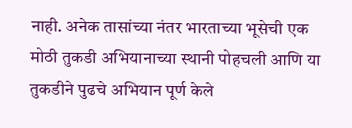नाही. अनेक तासांच्या नंतर भारताच्या भूसेची एक मोठी तुकडी अभियानाच्या स्थानी पोहचली आणि या तुकडीने पुढचे अभियान पूर्ण केले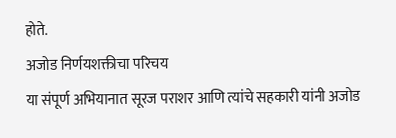होते.
अजोड निर्णयशक्तीचा परिचय
या संपूर्ण अभियानात सूरज पराशर आणि त्यांचे सहकारी यांनी अजोड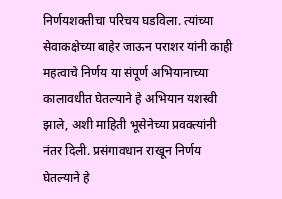निर्णयशक्तीचा परिचय घडविला. त्यांच्या सेवाकक्षेच्या बाहेर जाऊन पराशर यांनी काही महत्वाचे निर्णय या संपूर्ण अभियानाच्या कालावधीत घेतल्याने हे अभियान यशस्वी झाले, अशी माहिती भूसेनेच्या प्रवक्त्यांनी नंतर दिली. प्रसंगावधान राखून निर्णय घेतल्याने हे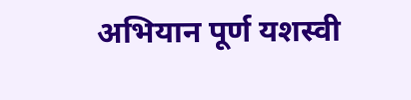अभियान पूर्ण यशस्वी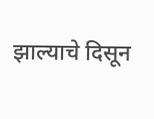झाल्याचे दिसून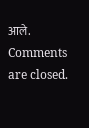आले.
Comments are closed.